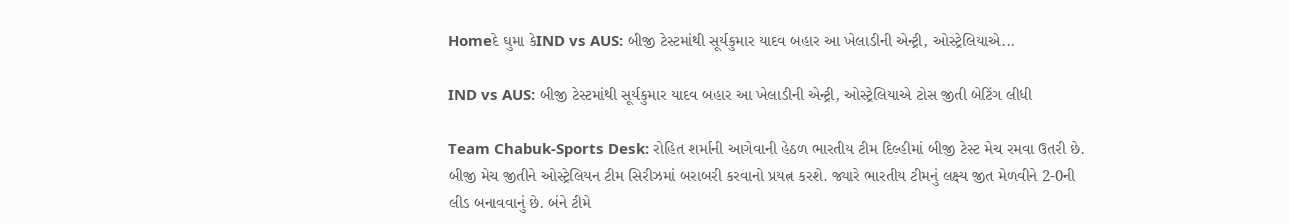Homeદે ઘુમા કેIND vs AUS: બીજી ટેસ્ટમાંથી સૂર્યકુમાર યાદવ બહાર આ ખેલાડીની એન્ટ્રી, ઓસ્ટ્રેલિયાએ...

IND vs AUS: બીજી ટેસ્ટમાંથી સૂર્યકુમાર યાદવ બહાર આ ખેલાડીની એન્ટ્રી, ઓસ્ટ્રેલિયાએ ટોસ જીતી બેટિંગ લીધી

Team Chabuk-Sports Desk: રોહિત શર્માની આગેવાની હેઠળ ભારતીય ટીમ દિલ્હીમાં બીજી ટેસ્ટ મેચ રમવા ઉતરી છે. બીજી મેચ જીતીને ઓસ્ટ્રેલિયન ટીમ સિરીઝમાં બરાબરી કરવાનો પ્રયત્ન કરશે. જ્યારે ભારતીય ટીમનું લક્ષ્ય જીત મેળવીને 2-0ની લીડ બનાવવાનું છે. બંને ટીમે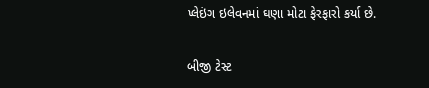પ્લેઇંગ ઇલેવનમાં ઘણા મોટા ફેરફારો કર્યા છે.

બીજી ટેસ્ટ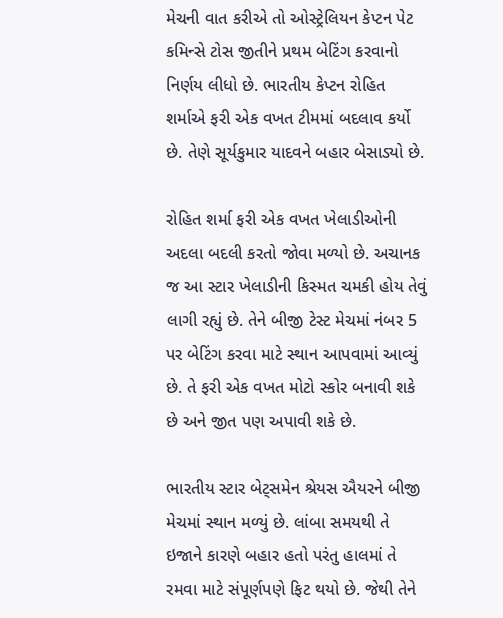મેચની વાત કરીએ તો ઓસ્ટ્રેલિયન કેપ્ટન પેટ કમિન્સે ટોસ જીતીને પ્રથમ બેટિંગ કરવાનો નિર્ણય લીધો છે. ભારતીય કેપ્ટન રોહિત શર્માએ ફરી એક વખત ટીમમાં બદલાવ કર્યો છે. તેણે સૂર્યકુમાર યાદવને બહાર બેસાડ્યો છે.

રોહિત શર્મા ફરી એક વખત ખેલાડીઓની અદલા બદલી કરતો જોવા મળ્યો છે. અચાનક જ આ સ્ટાર ખેલાડીની કિસ્મત ચમકી હોય તેવું લાગી રહ્યું છે. તેને બીજી ટેસ્ટ મેચમાં નંબર 5 પર બેટિંગ કરવા માટે સ્થાન આપવામાં આવ્યું છે. તે ફરી એક વખત મોટો સ્કોર બનાવી શકે છે અને જીત પણ અપાવી શકે છે.

ભારતીય સ્ટાર બેટ્સમેન શ્રેયસ ઐયરને બીજી મેચમાં સ્થાન મળ્યું છે. લાંબા સમયથી તે ઇજાને કારણે બહાર હતો પરંતુ હાલમાં તે રમવા માટે સંપૂર્ણપણે ફિટ થયો છે. જેથી તેને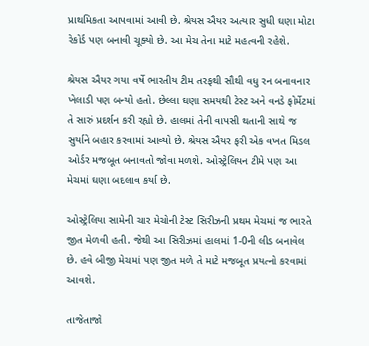પ્રાથમિકતા આપવામાં આવી છે. શ્રેયસ ઐયર અત્યાર સુધી ઘણા મોટા રેકોર્ડ પણ બનાવી ચૂક્યો છે. આ મેચ તેના માટે મહત્વની રહેશે.

શ્રેયસ ઐયર ગયા વર્ષે ભારતીય ટીમ તરફથી સૌથી વધુ રન બનાવનાર ખેલાડી પણ બન્યો હતો. છેલ્લા ઘણા સમયથી ટેસ્ટ અને વનડે ફોર્મેટમાં તે સારું પ્રદર્શન કરી રહ્યો છે. હાલમાં તેની વાપસી થતાની સાથે જ સુર્યાને બહાર કરવામાં આવ્યો છે. શ્રેયસ ઐયર ફરી એક વખત મિડલ ઓર્ડર મજબૂત બનાવતો જોવા મળશે. ઓસ્ટ્રેલિયન ટીમે પણ આ મેચમાં ઘણા બદલાવ કર્યા છે.

ઓસ્ટ્રેલિયા સામેની ચાર મેચોની ટેસ્ટ સિરીઝની પ્રથમ મેચમાં જ ભારતે જીત મેળવી હતી. જેથી આ સિરીઝમાં હાલમાં 1-0ની લીડ બનાવેલ છે. હવે બીજી મેચમાં પણ જીત મળે તે માટે મજબૂત પ્રયત્નો કરવામાં આવશે.

તાજેતાજો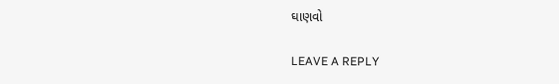ઘાણવો

LEAVE A REPLY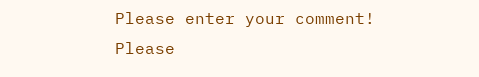Please enter your comment!
Please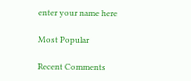enter your name here

Most Popular

Recent Comments